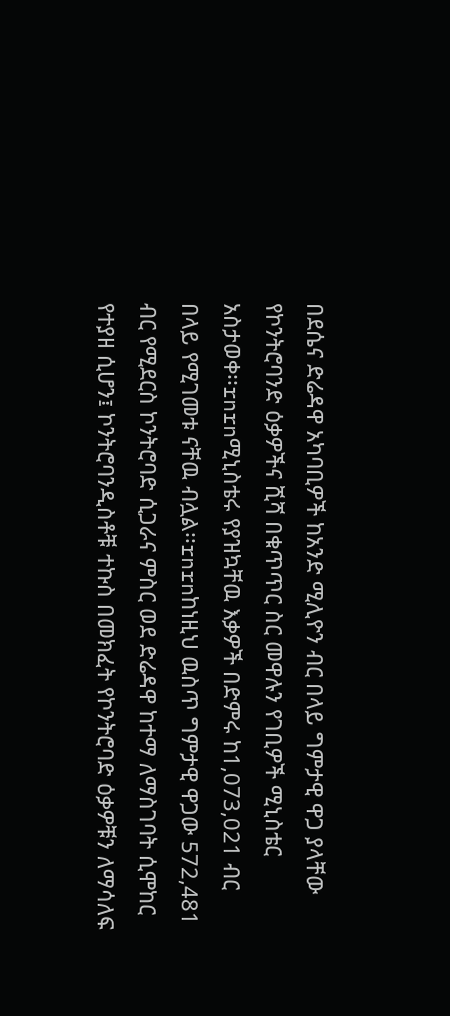በደሴና ድሬዳዋ አካባቢዎች ከአንድ ሚሊዮን ብር በላይ ግምታዊ ዋጋ ያላቸው የኮንትሮባንድ ዕቃዎችና ሺሻ በቁጥጥር ስር መዋሉን የገቢዎች ሚኒስቴር አስታወቀ፡፡rnrnሚኒስቴሩ የያዝኳቸዉ እቃዎች በድምሩ ከ1,073,021 ብር በላይ የሚገመቱ ናቸዉ ብሏል፡፡rnrnከነዚህ ዉስጥ ግምታዊ ዋጋው 572,481 ብር የሚደርስ ኮንትሮባድ ሲጋራና ምስር ወደ ድሬዳዋ ከተማ ለማስገባት ሲሞከር የተያዘ ሲሆን፤ ኮንትሮባንዲስቶቹ ተኩስ በመክፈት የኮንትሮባድ ዕቃዎቹን ለማሳለፍ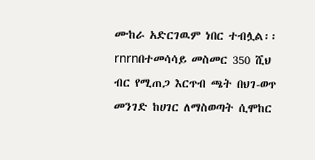ሙከራ አድርገዉም ነበር ተብሏል፡፡rnrnበተመሳሳይ መስመር 350 ሺህ ብር የሚጠጋ እርጥብ ጫት በህገ-ወጥ መንገድ ከሀገር ለማስወጣት ሲሞከር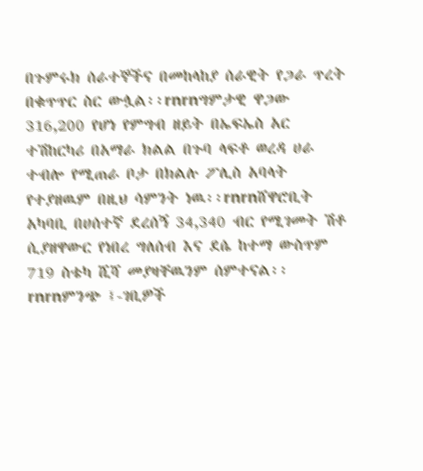በጉምሩክ ሰራተኞችና በመከላከያ ሰራዊት የጋራ ጥረት በቁጥጥር ስር ውሏል፡፡rnrnግምታዊ ዋጋው 316,200 የሆነ የምግብ ዘይት በኤፍኤስ አር ተሽከርካሪ በአማራ ክልል በጉባ ላፍቶ ወረዳ ሀራ ተብሎ የሚጠራ ቦታ በክልሉ ፖሊስ አባላት የተያዘዉም በዚህ ሳምንት ነዉ፡፡rnrnሸዋሮቢት አካባቢ በሀሰተኛ ደረሰኝ 34,340 ብር የሚገመት ሽቶ ሲያዘዋውር የነበረ ግለሰብ እና ደሴ ከተማ ውስጥም 719 ስቴካ ሺሻ መያዛቸዉንም ሰምተናል፡፡rnrnምንጭ ፤-ገቢዎች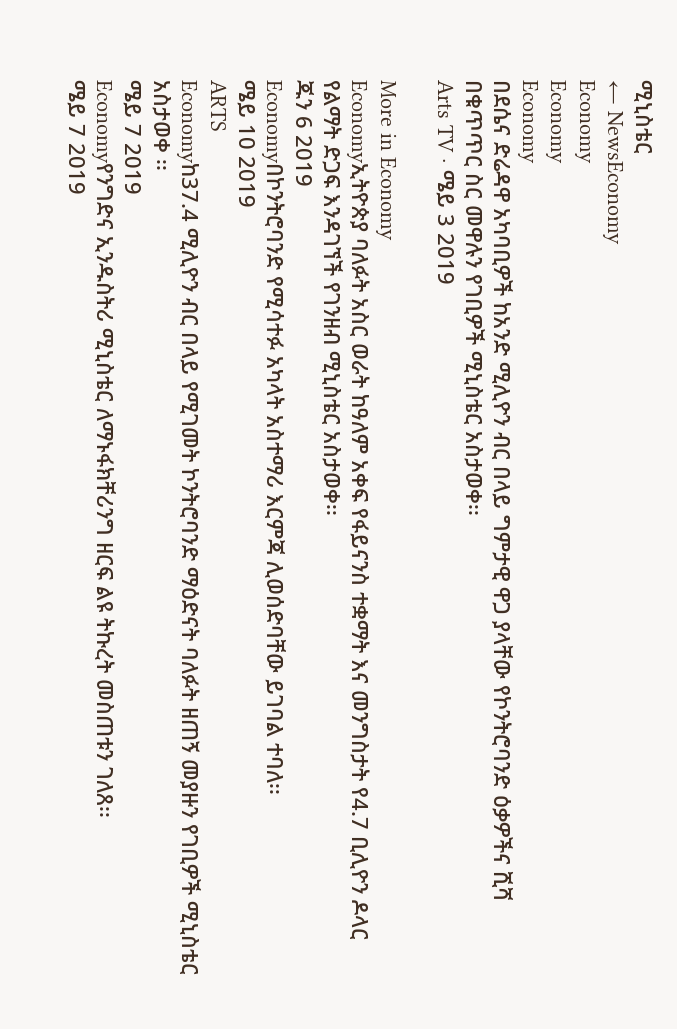ሚኒስቴር
← NewsEconomy
Economy
Economy
Economy
በደሴና ድሬዳዋ አካባቢዎች ከአንድ ሚሊዮን ብር በላይ ግምታዊ ዋጋ ያላቸው የኮንትሮባንድ ዕቃዎችና ሺሻ በቁጥጥር ስር መዋሉን የገቢዎች ሚኒስቴር አስታወቀ፡፡
Arts TV · ሜይ 3 2019

More in Economy
Economyኢትዮጵያ ባለፉት አስር ወራት ከዓለም አቀፍ የፋይናንስ ተቋማት እና መንግስታት የ4.7 ቢሊዮን ዶላር የልማት ድጋፍ እንዳገኘች የገንዘብ ሚኒስቴር አስታወቀ፡፡
ጁን 6 2019
Economyበኮንትሮባንድ የሚሳተፉ አካላት አስተማሪ እርምጃ ሊወሰድባቸው ይገባል ተባለ፡፡
ሜይ 10 2019
ARTS
Economyከ37.4 ሚሊዮን ብር በላይ የሚገመት ኮንትሮባንድ ማዕድናት ባለፉት ዘጠኝ መያዙን የገቢዎች ሚኒስቴር አስታወቀ ፡፡
ሜይ 7 2019
Economyየንግድና ኢንዱስትሪ ሚኒስቴር ለማኑፋክቸሪንግ ዘርፍ ልዩ ትኩረት መስጠቱን ገለጸ፡፡
ሜይ 7 2019